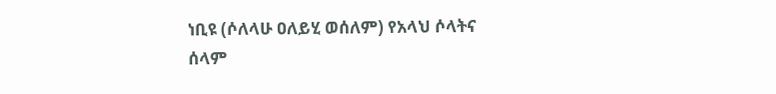ነቢዩ (ሶለላሁ ዐለይሂ ወሰለም) የአላህ ሶላትና ሰላም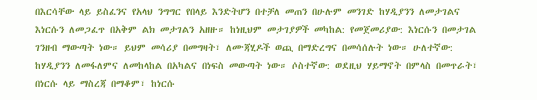በእርሳቸው ላይ ይስፈንና የአላህ ንግግር የበላይ እንድትሆን በተቻለ መጠን በሁሉም መንገድ ከሃዲያንን ለመታገልና እነርሱን ለመጋፈጥ በአቅም ልክ መታገልን አዘዙ። ከነዚህም መታገያዎች መካከል: የመጀመሪያው: እነርሱን በመታገል ገንዘብ ማውጣት ነው። ይህም መሳሪያ በመግዛት፣ ለሙጃሂዶች ወጪ በማድረግና በመሳሰሉት ነው። ሁለተኛው: ከሃዲያንን ለመፋለምና ለመከላከል በአካልና በነፍስ መውጣት ነው። ሶስተኛው: ወደዚህ ሃይማኖት በምላስ በመጥራት፣ በነርሱ ላይ ማስረጃ በማቆም፣ ከነርሱ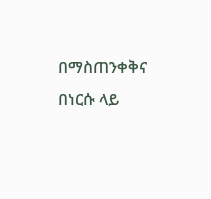በማስጠንቀቅና በነርሱ ላይ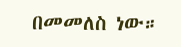በመመለስ ነው።